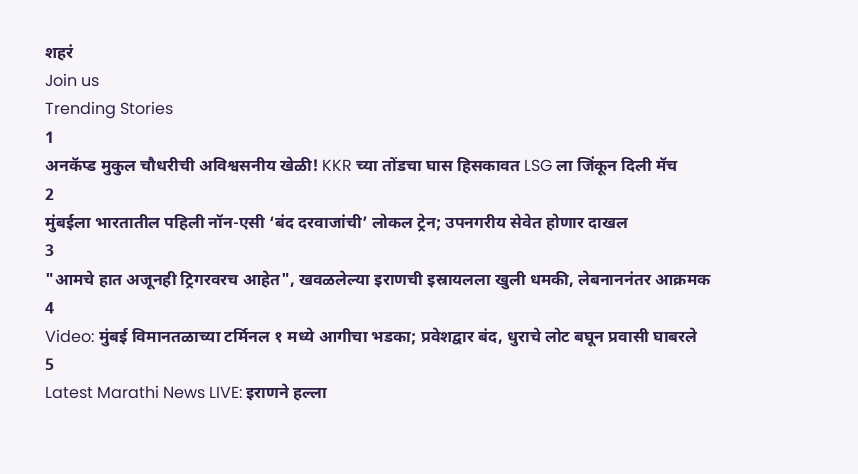शहरं
Join us
Trending Stories
1
अनकॅप्ड मुकुल चौधरीची अविश्वसनीय खेळी! KKR च्या तोंडचा घास हिसकावत LSG ला जिंकून दिली मॅच
2
मुंबईला भारतातील पहिली नॉन-एसी ‘बंद दरवाजांची’ लोकल ट्रेन; उपनगरीय सेवेत होणार दाखल
3
"आमचे हात अजूनही ट्रिगरवरच आहेत", खवळलेल्या इराणची इस्रायलला खुली धमकी, लेबनाननंतर आक्रमक
4
Video: मुंबई विमानतळाच्या टर्मिनल १ मध्ये आगीचा भडका; प्रवेशद्वार बंद, धुराचे लोट बघून प्रवासी घाबरले
5
Latest Marathi News LIVE: इराणने हल्ला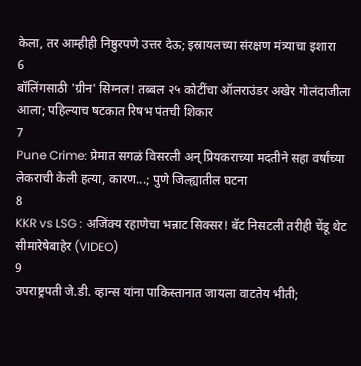केला, तर आम्हीही निष्ठुरपणे उत्तर देऊ; इस्रायलच्या संरक्षण मंत्र्याचा इशारा
6
बॉलिंगसाठी 'ग्रीन' सिग्नल! तब्बल २५ कोटींचा ऑलराउंडर अखेर गोलंदाजीला आला; पहिल्याच षटकात रिषभ पंतची शिकार
7
Pune Crime: प्रेमात सगळं विसरली अन् प्रियकराच्या मदतीने सहा वर्षांच्या लेकराची केली हत्या, कारण...; पुणे जिल्ह्यातील घटना
8
KKR vs LSG : अजिंक्य रहाणेचा भन्नाट सिक्सर! बॅट निसटली तरीही चेंडू थेट सीमारेषेबाहेर (VIDEO)
9
उपराष्ट्रपती जे.डी. व्हान्स यांना पाकिस्तानात जायला वाटतेय भीती;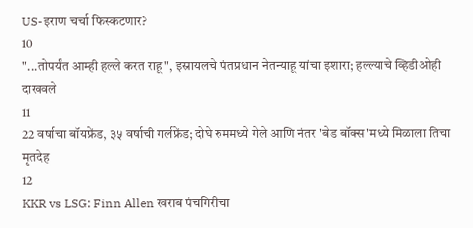US-इराण चर्चा फिस्कटणार?
10
"...तोपर्यंत आम्ही हल्ले करत राहू", इस्रायलचे पंतप्रधान नेतन्याहू यांचा इशारा; हल्ल्याचे व्हिडीओही दाखवले
11
22 वर्षाचा बॉयफ्रेंड, ३५ वर्षाची गर्लफ्रेंड; दोघे रुममध्ये गेले आणि नंतर 'बेड बॉक्स'मध्ये मिळाला तिचा मृतदेह
12
KKR vs LSG: Finn Allen खराब पंचगिरीचा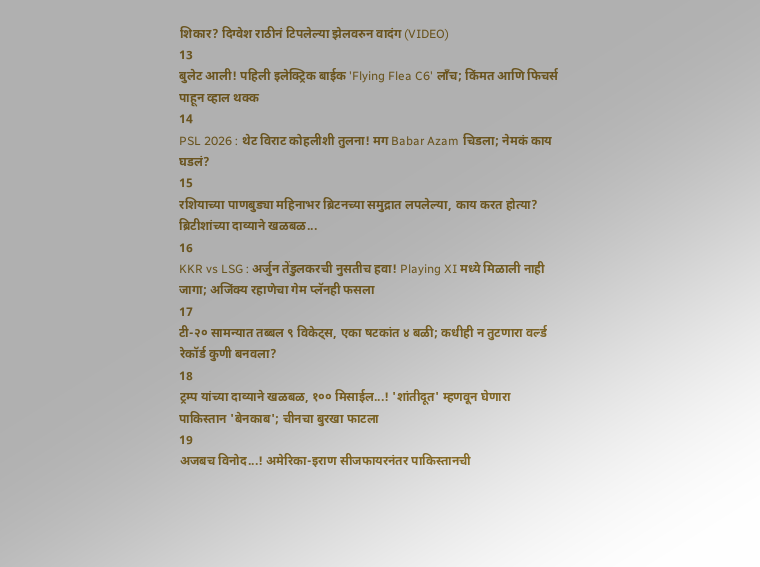शिकार? दिग्वेश राठीनं टिपलेल्या झेलवरुन वादंग (VIDEO)
13
बुलेट आली! पहिली इलेक्ट्रिक बाईक 'Flying Flea C6' लाँच; किंमत आणि फिचर्स पाहून व्हाल थक्क
14
PSL 2026 : थेट विराट कोहलीशी तुलना! मग Babar Azam चिडला; नेमकं काय घडलं?
15
रशियाच्या पाणबुड्या महिनाभर ब्रिटनच्या समुद्रात लपलेल्या, काय करत होत्या? ब्रिटीशांच्या दाव्याने खळबळ...
16
KKR vs LSG : अर्जुन तेंडुलकरची नुसतीच हवा! Playing XI मध्ये मिळाली नाही जागा; अजिंक्य रहाणेचा गेम प्लॅनही फसला
17
टी-२० सामन्यात तब्बल ९ विकेट्स, एका षटकांत ४ बळी; कधीही न तुटणारा वर्ल्ड रेकॉर्ड कुणी बनवला?
18
ट्रम्प यांच्या दाव्याने खळबळ, १०० मिसाईल...! 'शांतीदूत' म्हणवून घेणारा पाकिस्तान 'बेनकाब'; चीनचा बुरखा फाटला
19
अजबच विनोद...! अमेरिका-इराण सीजफायरनंतर पाकिस्तानची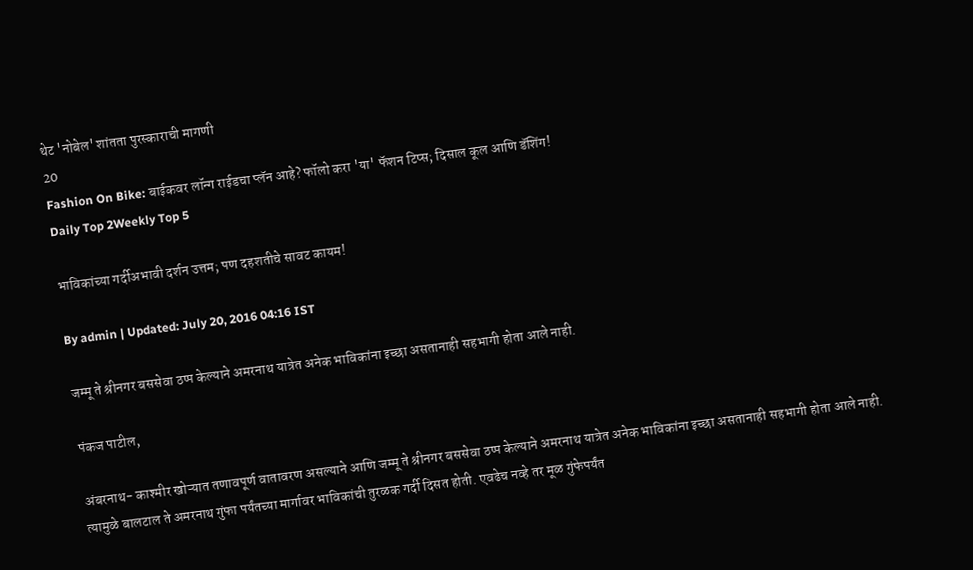थेट 'नोबेल' शांतता पुरस्काराची मागणी
20
Fashion On Bike: बाईकवर लॉन्ग राईडचा प्लॅन आहे? फॉलो करा 'या' फॅशन टिप्स; दिसाल कूल आणि डॅशिंग!
Daily Top 2Weekly Top 5

भाविकांच्या गर्दीअभावी दर्शन उत्तम; पण दहशतीचे सावट कायम!

By admin | Updated: July 20, 2016 04:16 IST

जम्मू ते श्रीनगर बससेवा ठप्प केल्याने अमरनाथ यात्रेत अनेक भाविकांना इच्छा असतानाही सहभागी होता आले नाही.

पंकज पाटील,

अंबरनाथ- काश्मीर खोऱ्यात तणावपूर्ण वातावरण असल्याने आणि जम्मू ते श्रीनगर बससेवा ठप्प केल्याने अमरनाथ यात्रेत अनेक भाविकांना इच्छा असतानाही सहभागी होता आले नाही. त्यामुळे बालटाल ते अमरनाथ गुंफा पर्यंतच्या मार्गावर भाविकांची तुरळक गर्दी दिसत होती. एवढेच नव्हे तर मूळ गुंफेपर्यंत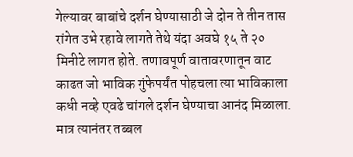गेल्यावर बाबांचे दर्शन घेण्यासाठी जे दोन ते तीन तास रांगेत उभे रहावे लागते तेथे यंदा अवघे १५ ते २० मिनीटे लागत होते. तणावपूर्ण वातावरणातून वाट काढत जो भाविक गुंफेपर्यंत पोहचला त्या भाविकाला कधी नव्हे एवढे चांगले दर्शन घेण्याचा आनंद मिळाला. मात्र त्यानंतर तब्बल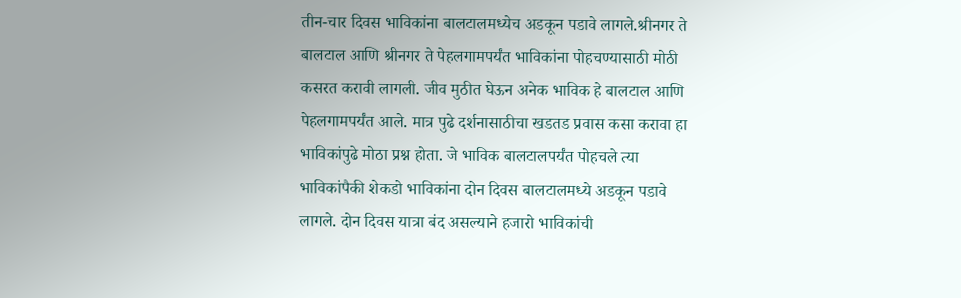तीन-चार दिवस भाविकांना बालटालमध्येच अडकून पडावे लागले.श्रीनगर ते बालटाल आणि श्रीनगर ते पेहलगामपर्यंत भाविकांना पोहचण्यासाठी मोठी कसरत करावी लागली. जीव मुठीत घेऊन अनेक भाविक हे बालटाल आणि पेहलगामपर्यंत आले. मात्र पुढे दर्शनासाठीचा खडतड प्रवास कसा करावा हा भाविकांपुढे मोठा प्रश्न होता. जे भाविक बालटालपर्यंत पोहचले त्या भाविकांपैकी शेकडो भाविकांना दोन दिवस बालटालमध्ये अडकून पडावे लागले. दोन दिवस यात्रा बंद असल्याने हजारो भाविकांची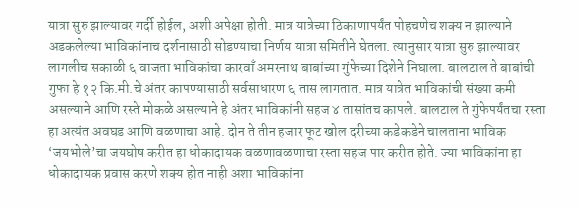यात्रा सुरु झाल्यावर गर्दी होईल, अशी अपेक्षा होती. मात्र यात्रेच्या ठिकाणापर्यंत पोहचणेच शक्य न झाल्याने अडकलेल्या भाविकांनाच दर्शनासाठी सोडण्याचा निर्णय यात्रा समितीने घेतला. त्यानुसार यात्रा सुरु झाल्यावर लागलीच सकाळी ६ वाजता भाविकांचा कारवाँ अमरनाथ बाबांच्या गुंफेच्या दिशेने निघाला. बालटाल ते बाबांची गुफा हे १२ कि.मी.चे अंतर कापण्यासाठी सर्वसाधारण ६ तास लागतात. मात्र यात्रेत भाविकांची संख्या कमी असल्याने आणि रस्ते मोकळे असल्याने हे अंतर भाविकांनी सहज ४ तासांतच कापले. बालटाल ते गुंफेपर्यंतचा रस्ता हा अत्यंत अवघड आणि वळणाचा आहे. दोन ते तीन हजार फूट खोल दरीच्या कडेकडेने चालताना भाविक ‘जयभोले’चा जयघोष करीत हा धोकादायक वळणावळणाचा रस्ता सहज पार करीत होते. ज्या भाविकांना हा धोकादायक प्रवास करणे शक्य होत नाही अशा भाविकांना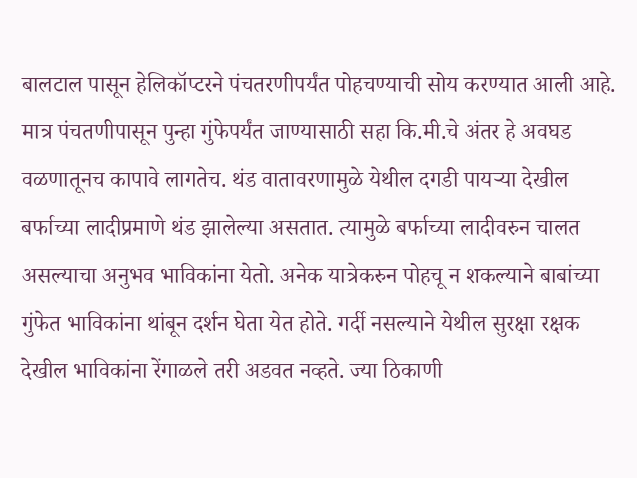बालटाल पासून हेलिकॉप्टरने पंचतरणीपर्यंत पोहचण्याची सोय करण्यात आली आहे. मात्र पंचतणीपासून पुन्हा गुंफेपर्यंत जाण्यासाठी सहा कि.मी.चे अंतर हे अवघड वळणातूनच कापावे लागतेच. थंड वातावरणामुळे येथील दगडी पायऱ्या देखील बर्फाच्या लादीप्रमाणे थंड झालेल्या असतात. त्यामुळे बर्फाच्या लादीवरुन चालत असल्याचा अनुभव भाविकांना येतो. अनेक यात्रेकरुन पोहचू न शकल्याने बाबांच्या गुंफेत भाविकांना थांबून दर्शन घेता येत होते. गर्दी नसल्याने येथील सुरक्षा रक्षक देखील भाविकांना रेंगाळले तरी अडवत नव्हते. ज्या ठिकाणी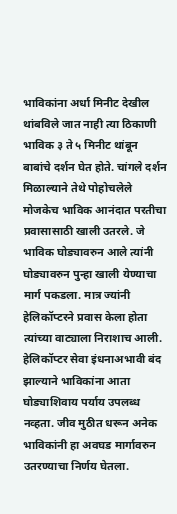भाविकांना अर्धा मिनीट देखील थांबविले जात नाही त्या ठिकाणी भाविक ३ ते ५ मिनीट थांबून बाबांचे दर्शन घेत होते. चांगले दर्शन मिळाल्याने तेथे पोहोचलेले मोजकेच भाविक आनंदात परतीचा प्रवासासाठी खाली उतरले. जे भाविक घोड्यावरुन आले त्यांनी घोड्यावरुन पुन्हा खाली येण्याचा मार्ग पकडला. मात्र ज्यांनी हेलिकॉप्टरने प्रवास केला होता त्यांच्या वाट्याला निराशाच आली. हेलिकॉप्टर सेवा इंधनाअभावी बंद झाल्याने भाविकांना आता घोड्याशिवाय पर्याय उपलब्ध नव्हता. जीव मुठीत धरून अनेक भाविकांनी हा अवघड मार्गावरुन उतरण्याचा निर्णय घेतला.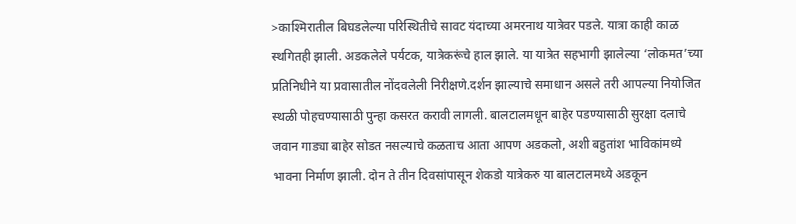>काश्मिरातील बिघडलेल्या परिस्थितीचे सावट यंदाच्या अमरनाथ यात्रेवर पडले. यात्रा काही काळ स्थगितही झाली. अडकलेले पर्यटक, यात्रेकरूंचे हाल झाले. या यात्रेत सहभागी झालेल्या ‘लोकमत’च्या प्रतिनिधीने या प्रवासातील नोंदवलेली निरीक्षणे.दर्शन झाल्याचे समाधान असले तरी आपल्या नियोजित स्थळी पोहचण्यासाठी पुन्हा कसरत करावी लागली. बालटालमधून बाहेर पडण्यासाठी सुरक्षा दलाचे जवान गाड्या बाहेर सोडत नसल्याचे कळताच आता आपण अडकलो, अशी बहुतांश भाविकांमध्ये भावना निर्माण झाली. दोन ते तीन दिवसांपासून शेकडो यात्रेकरु या बालटालमध्ये अडकून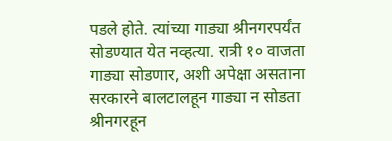पडले होते. त्यांच्या गाड्या श्रीनगरपर्यंत सोडण्यात येत नव्हत्या. रात्री १० वाजता गाड्या सोडणार, अशी अपेक्षा असताना सरकारने बालटालहून गाड्या न सोडता श्रीनगरहून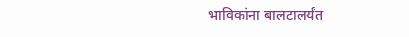भाविकांना बालटालर्यंत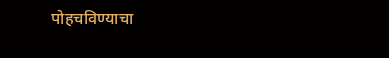पोहचविण्याचा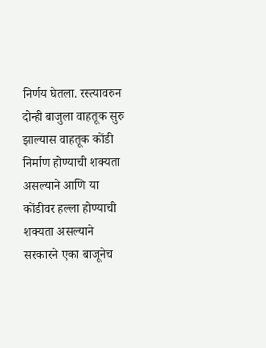निर्णय घेतला. रस्त्यावरुन दोन्ही बाजुला वाहतूक सुरु झाल्यास वाहतूक कोंडी निर्माण होण्याची शक्यता असल्याने आणि या कोंडीवर हल्ला होण्याची शक्यता असल्याने सरकारने एका बाजूनेच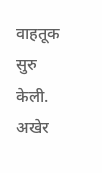वाहतूक सुरु केली. अखेर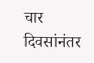चार दिवसांनंतर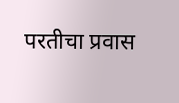परतीचा प्रवास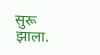सुरू झाला.